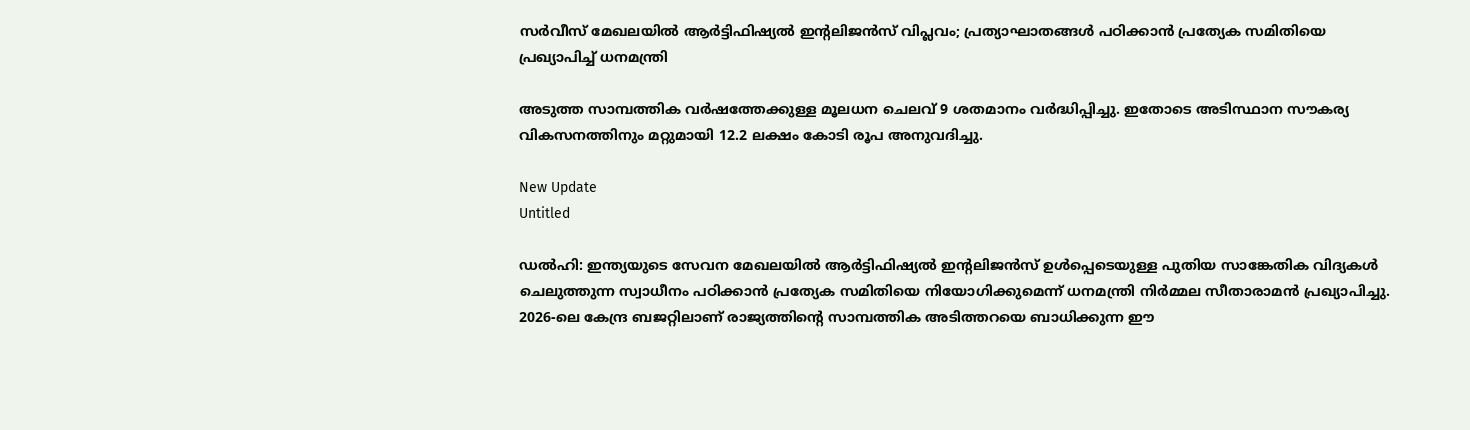സർവീസ് മേഖലയിൽ ആർട്ടിഫിഷ്യൽ ഇന്റലിജൻസ് വിപ്ലവം; പ്രത്യാഘാതങ്ങൾ പഠിക്കാൻ പ്രത്യേക സമിതിയെ പ്രഖ്യാപിച്ച് ധനമന്ത്രി

അടുത്ത സാമ്പത്തിക വര്‍ഷത്തേക്കുള്ള മൂലധന ചെലവ് 9 ശതമാനം വര്‍ദ്ധിപ്പിച്ചു. ഇതോടെ അടിസ്ഥാന സൗകര്യ വികസനത്തിനും മറ്റുമായി 12.2 ലക്ഷം കോടി രൂപ അനുവദിച്ചു.

New Update
Untitled

ഡല്‍ഹി: ഇന്ത്യയുടെ സേവന മേഖലയില്‍ ആര്‍ട്ടിഫിഷ്യല്‍ ഇന്റലിജന്‍സ് ഉള്‍പ്പെടെയുള്ള പുതിയ സാങ്കേതിക വിദ്യകള്‍ ചെലുത്തുന്ന സ്വാധീനം പഠിക്കാന്‍ പ്രത്യേക സമിതിയെ നിയോഗിക്കുമെന്ന് ധനമന്ത്രി നിര്‍മ്മല സീതാരാമന്‍ പ്രഖ്യാപിച്ചു. 2026-ലെ കേന്ദ്ര ബജറ്റിലാണ് രാജ്യത്തിന്റെ സാമ്പത്തിക അടിത്തറയെ ബാധിക്കുന്ന ഈ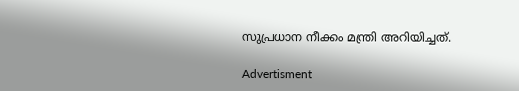സുപ്രധാന നീക്കം മന്ത്രി അറിയിച്ചത്.

Advertisment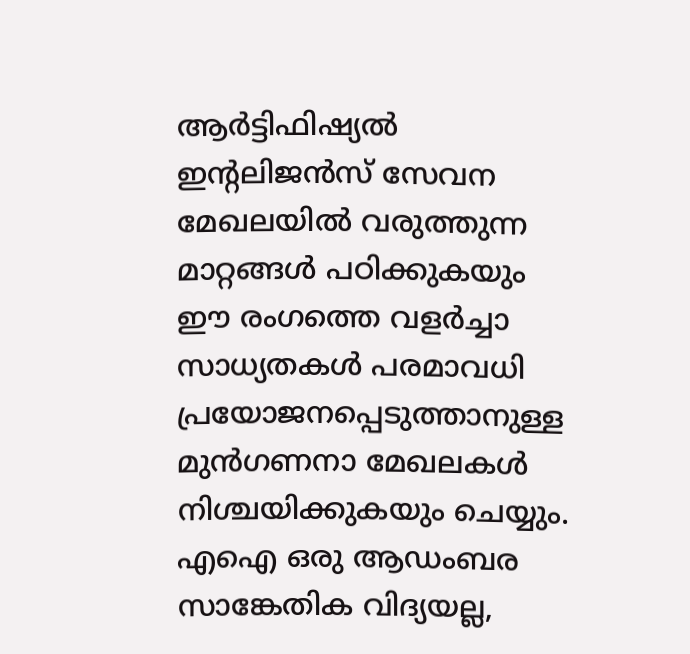ആര്‍ട്ടിഫിഷ്യല്‍ ഇന്റലിജന്‍സ് സേവന മേഖലയില്‍ വരുത്തുന്ന മാറ്റങ്ങള്‍ പഠിക്കുകയും ഈ രംഗത്തെ വളര്‍ച്ചാ സാധ്യതകള്‍ പരമാവധി പ്രയോജനപ്പെടുത്താനുള്ള മുന്‍ഗണനാ മേഖലകള്‍ നിശ്ചയിക്കുകയും ചെയ്യും. എഐ ഒരു ആഡംബര സാങ്കേതിക വിദ്യയല്ല,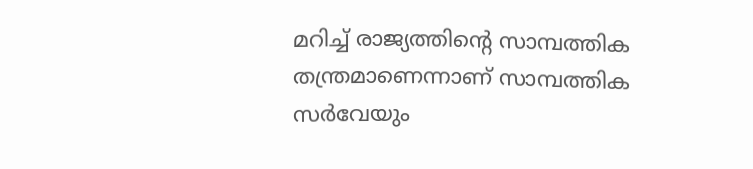മറിച്ച് രാജ്യത്തിന്റെ സാമ്പത്തിക തന്ത്രമാണെന്നാണ് സാമ്പത്തിക സര്‍വേയും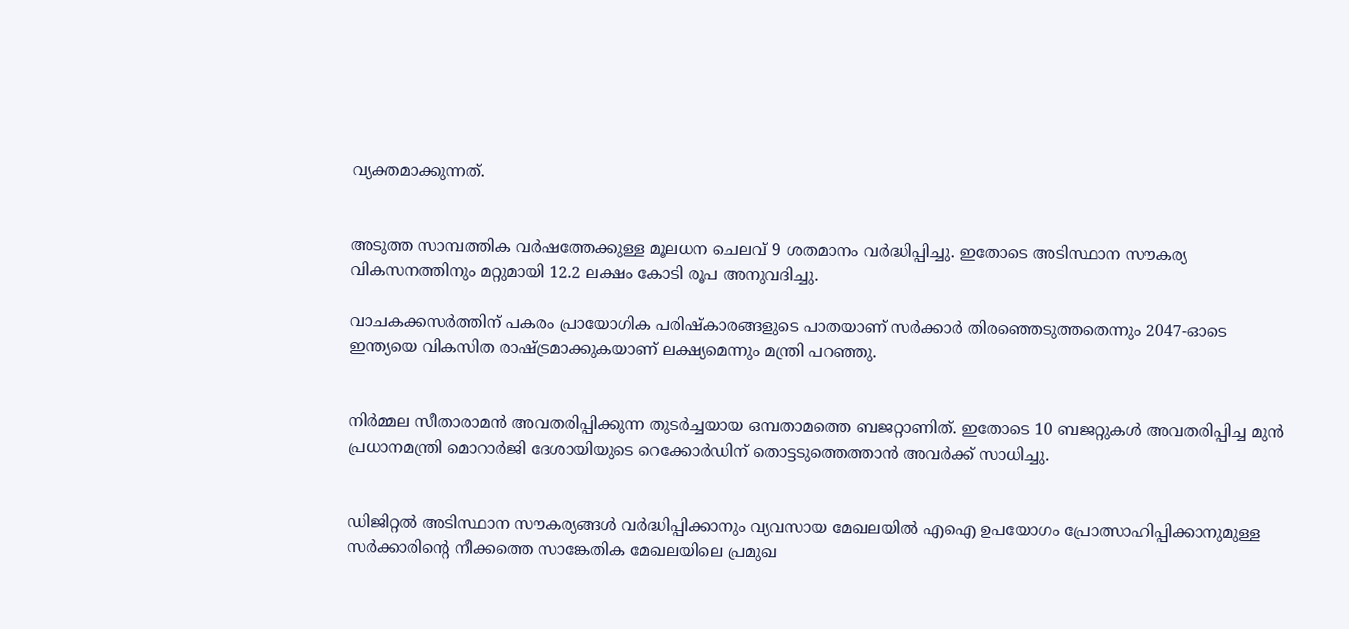വ്യക്തമാക്കുന്നത്.


അടുത്ത സാമ്പത്തിക വര്‍ഷത്തേക്കുള്ള മൂലധന ചെലവ് 9 ശതമാനം വര്‍ദ്ധിപ്പിച്ചു. ഇതോടെ അടിസ്ഥാന സൗകര്യ വികസനത്തിനും മറ്റുമായി 12.2 ലക്ഷം കോടി രൂപ അനുവദിച്ചു.

വാചകക്കസര്‍ത്തിന് പകരം പ്രായോഗിക പരിഷ്‌കാരങ്ങളുടെ പാതയാണ് സര്‍ക്കാര്‍ തിരഞ്ഞെടുത്തതെന്നും 2047-ഓടെ ഇന്ത്യയെ വികസിത രാഷ്ട്രമാക്കുകയാണ് ലക്ഷ്യമെന്നും മന്ത്രി പറഞ്ഞു.


നിര്‍മ്മല സീതാരാമന്‍ അവതരിപ്പിക്കുന്ന തുടര്‍ച്ചയായ ഒമ്പതാമത്തെ ബജറ്റാണിത്. ഇതോടെ 10 ബജറ്റുകള്‍ അവതരിപ്പിച്ച മുന്‍ പ്രധാനമന്ത്രി മൊറാര്‍ജി ദേശായിയുടെ റെക്കോര്‍ഡിന് തൊട്ടടുത്തെത്താന്‍ അവര്‍ക്ക് സാധിച്ചു.


ഡിജിറ്റല്‍ അടിസ്ഥാന സൗകര്യങ്ങള്‍ വര്‍ദ്ധിപ്പിക്കാനും വ്യവസായ മേഖലയില്‍ എഐ ഉപയോഗം പ്രോത്സാഹിപ്പിക്കാനുമുള്ള സര്‍ക്കാരിന്റെ നീക്കത്തെ സാങ്കേതിക മേഖലയിലെ പ്രമുഖ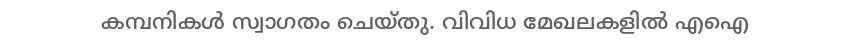കമ്പനികള്‍ സ്വാഗതം ചെയ്തു. വിവിധ മേഖലകളില്‍ എഐ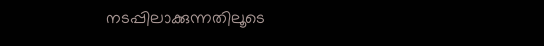നടപ്പിലാക്കുന്നതിലൂടെ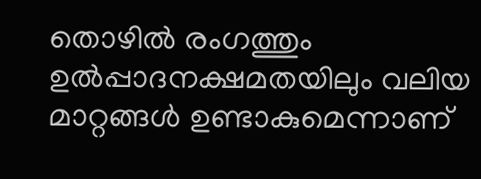തൊഴില്‍ രംഗത്തും ഉല്‍പ്പാദനക്ഷമതയിലും വലിയ മാറ്റങ്ങള്‍ ഉണ്ടാകുമെന്നാണ്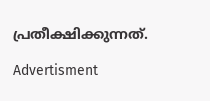പ്രതീക്ഷിക്കുന്നത്.

Advertisment